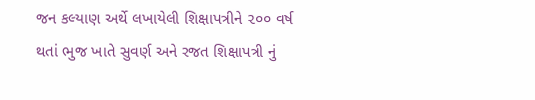જન કલ્યાણ અર્થે લખાયેલી શિક્ષાપત્રીને ૨૦૦ વર્ષ થતાં ભુજ ખાતે સુવર્ણ અને રજત શિક્ષાપત્રી નું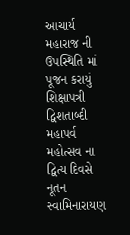આચાર્ય મહારાજ ની ઉપસ્થિતિ માં પૂજન કરાયું
શિક્ષાપત્રી દ્વિશતાબ્દી મહાપર્વ મહોત્સવ ના દ્વિત્ય દિવસે નૂતન સ્વામિનારાયણ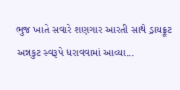ભુજ ખાતે સવારે શણગાર આરતી સાથે ડ્રાયફ્રૂટ અન્નકુટ સ્વરૂપે ધરાવવામાં આવ્યા...